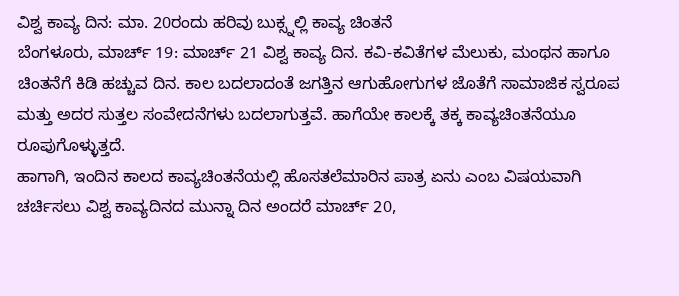ವಿಶ್ವ ಕಾವ್ಯ ದಿನ: ಮಾ. 20ರಂದು ಹರಿವು ಬುಕ್ಸ್ನಲ್ಲಿ ಕಾವ್ಯ ಚಿಂತನೆ
ಬೆಂಗಳೂರು, ಮಾರ್ಚ್ 19: ಮಾರ್ಚ್ 21 ವಿಶ್ವ ಕಾವ್ಯ ದಿನ. ಕವಿ-ಕವಿತೆಗಳ ಮೆಲುಕು, ಮಂಥನ ಹಾಗೂ ಚಿಂತನೆಗೆ ಕಿಡಿ ಹಚ್ಚುವ ದಿನ. ಕಾಲ ಬದಲಾದಂತೆ ಜಗತ್ತಿನ ಆಗುಹೋಗುಗಳ ಜೊತೆಗೆ ಸಾಮಾಜಿಕ ಸ್ವರೂಪ ಮತ್ತು ಅದರ ಸುತ್ತಲ ಸಂವೇದನೆಗಳು ಬದಲಾಗುತ್ತವೆ. ಹಾಗೆಯೇ ಕಾಲಕ್ಕೆ ತಕ್ಕ ಕಾವ್ಯಚಿಂತನೆಯೂ ರೂಪುಗೊಳ್ಳುತ್ತದೆ.
ಹಾಗಾಗಿ, ಇಂದಿನ ಕಾಲದ ಕಾವ್ಯಚಿಂತನೆಯಲ್ಲಿ ಹೊಸತಲೆಮಾರಿನ ಪಾತ್ರ ಏನು ಎಂಬ ವಿಷಯವಾಗಿ ಚರ್ಚಿಸಲು ವಿಶ್ವ ಕಾವ್ಯದಿನದ ಮುನ್ನಾ ದಿನ ಅಂದರೆ ಮಾರ್ಚ್ 20,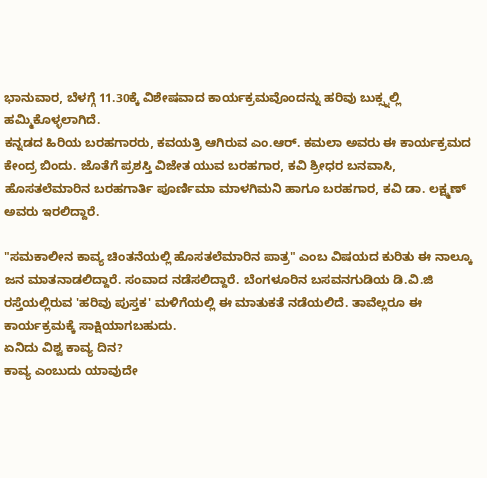ಭಾನುವಾರ, ಬೆಳಗ್ಗೆ 11.30ಕ್ಕೆ ವಿಶೇಷವಾದ ಕಾರ್ಯಕ್ರಮವೊಂದನ್ನು ಹರಿವು ಬುಕ್ಸ್ನಲ್ಲಿ ಹಮ್ಮಿಕೊಳ್ಳಲಾಗಿದೆ.
ಕನ್ನಡದ ಹಿರಿಯ ಬರಹಗಾರರು, ಕವಯತ್ರಿ ಆಗಿರುವ ಎಂ.ಆರ್. ಕಮಲಾ ಅವರು ಈ ಕಾರ್ಯಕ್ರಮದ ಕೇಂದ್ರ ಬಿಂದು. ಜೊತೆಗೆ ಪ್ರಶಸ್ತಿ ವಿಜೇತ ಯುವ ಬರಹಗಾರ, ಕವಿ ಶ್ರೀಧರ ಬನವಾಸಿ, ಹೊಸತಲೆಮಾರಿನ ಬರಹಗಾರ್ತಿ ಪೂರ್ಣಿಮಾ ಮಾಳಗಿಮನಿ ಹಾಗೂ ಬರಹಗಾರ, ಕವಿ ಡಾ. ಲಕ್ಷ್ಮಣ್ ಅವರು ಇರಲಿದ್ದಾರೆ.

"ಸಮಕಾಲೀನ ಕಾವ್ಯ ಚಿಂತನೆಯಲ್ಲಿ ಹೊಸತಲೆಮಾರಿನ ಪಾತ್ರ" ಎಂಬ ವಿಷಯದ ಕುರಿತು ಈ ನಾಲ್ಕೂ ಜನ ಮಾತನಾಡಲಿದ್ದಾರೆ. ಸಂವಾದ ನಡೆಸಲಿದ್ದಾರೆ. ಬೆಂಗಳೂರಿನ ಬಸವನಗುಡಿಯ ಡಿ.ವಿ.ಜಿ ರಸ್ತೆಯಲ್ಲಿರುವ 'ಹರಿವು ಪುಸ್ತಕ' ಮಳಿಗೆಯಲ್ಲಿ ಈ ಮಾತುಕತೆ ನಡೆಯಲಿದೆ. ತಾವೆಲ್ಲರೂ ಈ ಕಾರ್ಯಕ್ರಮಕ್ಕೆ ಸಾಕ್ಷಿಯಾಗಬಹುದು.
ಏನಿದು ವಿಶ್ವ ಕಾವ್ಯ ದಿನ?
ಕಾವ್ಯ ಎಂಬುದು ಯಾವುದೇ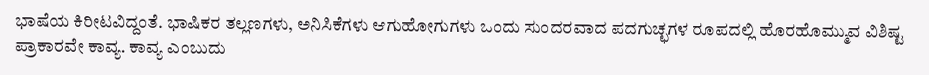ಭಾಷೆಯ ಕಿರೀಟವಿದ್ದಂತೆ. ಭಾಷಿಕರ ತಲ್ಲಣಗಳು, ಅನಿಸಿಕೆಗಳು ಆಗುಹೋಗುಗಳು ಒಂದು ಸುಂದರವಾದ ಪದಗುಚ್ಛಗಳ ರೂಪದಲ್ಲಿ ಹೊರಹೊಮ್ಮುವ ವಿಶಿಷ್ಟ ಪ್ರಾಕಾರವೇ ಕಾವ್ಯ. ಕಾವ್ಯ ಎಂಬುದು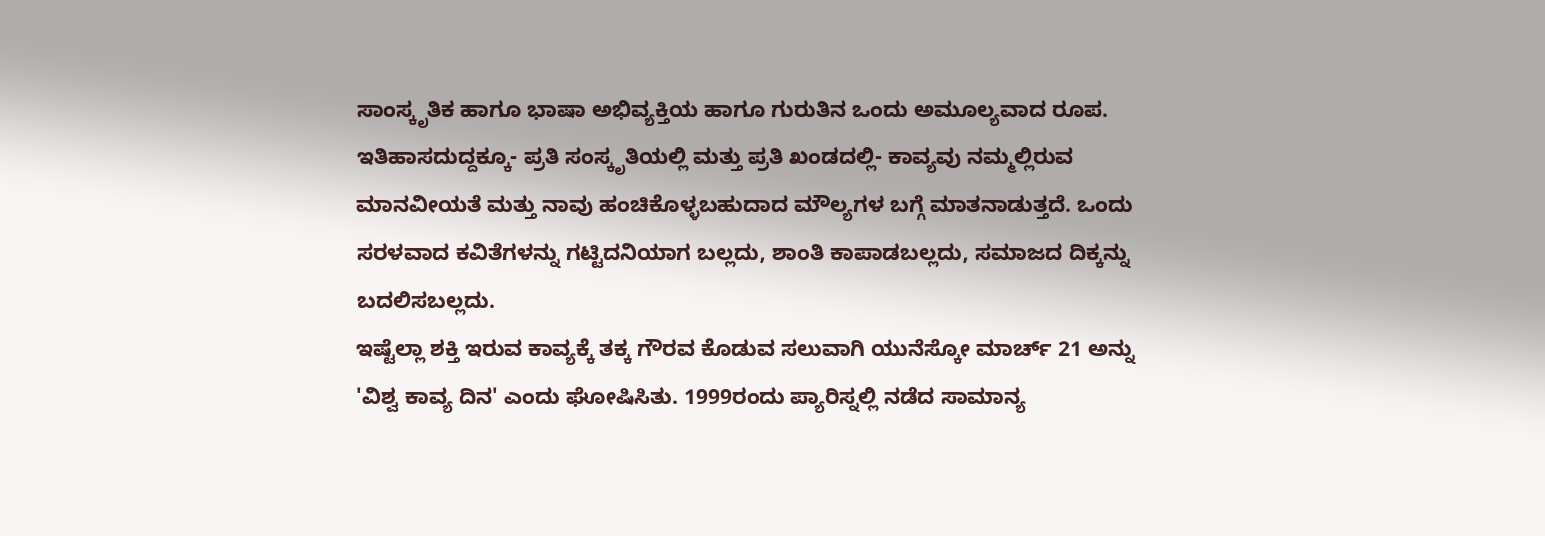ಸಾಂಸ್ಕೃತಿಕ ಹಾಗೂ ಭಾಷಾ ಅಭಿವ್ಯಕ್ತಿಯ ಹಾಗೂ ಗುರುತಿನ ಒಂದು ಅಮೂಲ್ಯವಾದ ರೂಪ. ಇತಿಹಾಸದುದ್ದಕ್ಕೂ- ಪ್ರತಿ ಸಂಸ್ಕೃತಿಯಲ್ಲಿ ಮತ್ತು ಪ್ರತಿ ಖಂಡದಲ್ಲಿ- ಕಾವ್ಯವು ನಮ್ಮಲ್ಲಿರುವ ಮಾನವೀಯತೆ ಮತ್ತು ನಾವು ಹಂಚಿಕೊಳ್ಳಬಹುದಾದ ಮೌಲ್ಯಗಳ ಬಗ್ಗೆ ಮಾತನಾಡುತ್ತದೆ. ಒಂದು ಸರಳವಾದ ಕವಿತೆಗಳನ್ನು ಗಟ್ಟಿದನಿಯಾಗ ಬಲ್ಲದು, ಶಾಂತಿ ಕಾಪಾಡಬಲ್ಲದು, ಸಮಾಜದ ದಿಕ್ಕನ್ನು ಬದಲಿಸಬಲ್ಲದು.
ಇಷ್ಟೆಲ್ಲಾ ಶಕ್ತಿ ಇರುವ ಕಾವ್ಯಕ್ಕೆ ತಕ್ಕ ಗೌರವ ಕೊಡುವ ಸಲುವಾಗಿ ಯುನೆಸ್ಕೋ ಮಾರ್ಚ್ 21 ಅನ್ನು 'ವಿಶ್ವ ಕಾವ್ಯ ದಿನ' ಎಂದು ಘೋಷಿಸಿತು. 1999ರಂದು ಪ್ಯಾರಿಸ್ನಲ್ಲಿ ನಡೆದ ಸಾಮಾನ್ಯ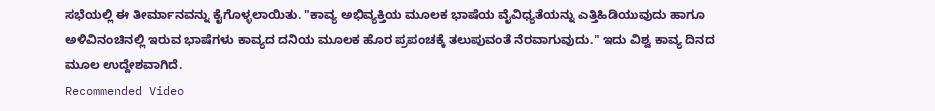ಸಭೆಯಲ್ಲಿ ಈ ತೀರ್ಮಾನವನ್ನು ಕೈಗೊಳ್ಳಲಾಯಿತು. "ಕಾವ್ಯ ಅಭಿವ್ಯಕ್ತಿಯ ಮೂಲಕ ಭಾಷೆಯ ವೈವಿಧ್ಯತೆಯನ್ನು ಎತ್ತಿಹಿಡಿಯುವುದು ಹಾಗೂ ಅಳಿವಿನಂಚಿನಲ್ಲಿ ಇರುವ ಭಾಷೆಗಳು ಕಾವ್ಯದ ದನಿಯ ಮೂಲಕ ಹೊರ ಪ್ರಪಂಚಕ್ಕೆ ತಲುಪುವಂತೆ ನೆರವಾಗುವುದು." ಇದು ವಿಶ್ವ ಕಾವ್ಯ ದಿನದ ಮೂಲ ಉದ್ದೇಶವಾಗಿದೆ.
Recommended Video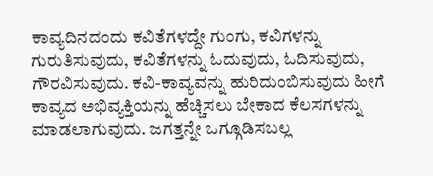ಕಾವ್ಯದಿನದಂದು ಕವಿತೆಗಳದ್ದೇ ಗುಂಗು, ಕವಿಗಳನ್ನು ಗುರುತಿಸುವುದು, ಕವಿತೆಗಳನ್ನು ಓದುವುದು, ಓದಿಸುವುದು, ಗೌರವಿಸುವುದು. ಕವಿ-ಕಾವ್ಯವನ್ನು ಹುರಿದುಂಬಿಸುವುದು ಹೀಗೆ ಕಾವ್ಯದ ಅಭಿವ್ಯಕ್ತಿಯನ್ನು ಹೆಚ್ಚಿಸಲು ಬೇಕಾದ ಕೆಲಸಗಳನ್ನು ಮಾಡಲಾಗುವುದು. ಜಗತ್ತನ್ನೇ ಒಗ್ಗೂಡಿಸಬಲ್ಲ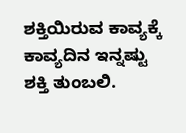ಶಕ್ತಿಯಿರುವ ಕಾವ್ಯಕ್ಕೆ ಕಾವ್ಯದಿನ ಇನ್ನಷ್ಟು ಶಕ್ತಿ ತುಂಬಲಿ.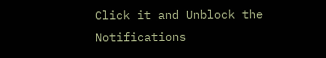Click it and Unblock the Notifications